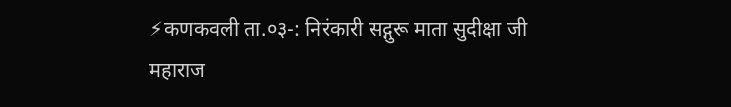⚡कणकवली ता.०३-: निरंकारी सद्गुरू माता सुदीक्षा जी महाराज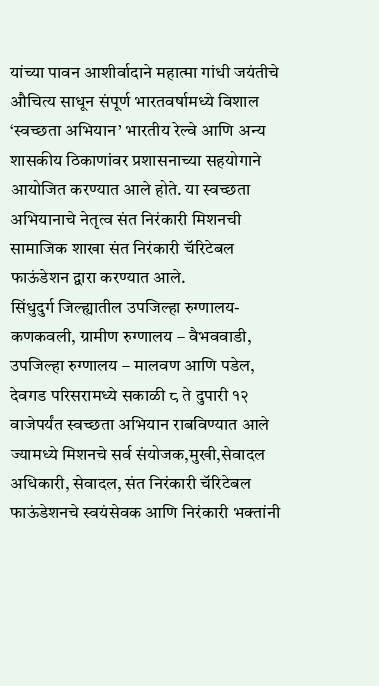यांच्या पावन आशीर्वादाने महात्मा गांधी जयंतीचे औचित्य साधून संपूर्ण भारतवर्षामध्ये विशाल ‘स्वच्छता अभियान’ भारतीय रेल्वे आणि अन्य शासकीय ठिकाणांवर प्रशासनाच्या सहयोगाने आयोजित करण्यात आले होते. या स्वच्छता अभियानाचे नेतृत्व संत निरंकारी मिशनची सामाजिक शाखा संत निरंकारी चॅरिटेबल फाऊंडेशन द्वारा करण्यात आले.
सिंधुदुर्ग जिल्ह्यातील उपजिल्हा रुग्णालय- कणकवली, ग्रामीण रुग्णालय – वैभववाडी, उपजिल्हा रुग्णालय – मालवण आणि पडेल, देवगड परिसरामध्ये सकाळी ८ ते दुपारी १२ वाजेपर्यंत स्वच्छता अभियान राबविण्यात आले ज्यामध्ये मिशनचे सर्व संयोजक,मुखी,सेवादल अधिकारी, सेवादल, संत निरंकारी चॅरिटेबल फाऊंडेशनचे स्वयंसेवक आणि निरंकारी भक्तांनी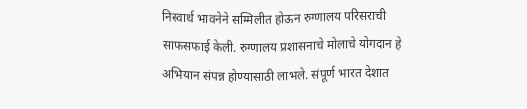निस्वार्थ भावनेने सम्मिलीत होऊन रुग्णालय परिसराची साफसफाई केली. रुग्णालय प्रशासनाचे मोलाचे योगदान हे अभियान संपन्न होण्यासाठी लाभले. संपूर्ण भारत देशात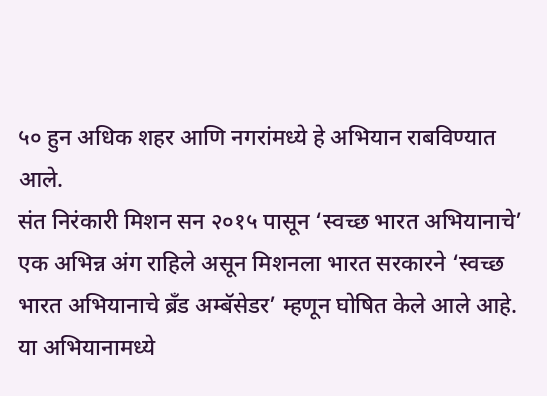५० हुन अधिक शहर आणि नगरांमध्ये हे अभियान राबविण्यात आले.
संत निरंकारी मिशन सन २०१५ पासून ‘स्वच्छ भारत अभियानाचे’ एक अभिन्न अंग राहिले असून मिशनला भारत सरकारने ‘स्वच्छ भारत अभियानाचे ब्रँड अम्बॅसेडर’ म्हणून घोषित केले आले आहे.
या अभियानामध्ये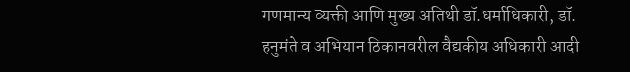गणमान्य व्यक्ती आणि मुख्य अतिथी डॉ.धर्माधिकारी, डॉ. हनुमंते व अभियान ठिकानवरील वैद्यकीय अधिकारी आदी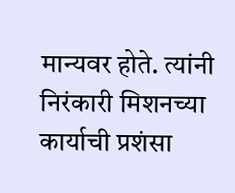मान्यवर होते. त्यांनी निरंकारी मिशनच्या कार्याची प्रशंसा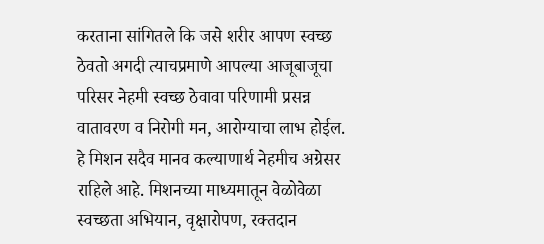करताना सांगितले कि जसे शरीर आपण स्वच्छ ठेवतो अगदी त्याचप्रमाणे आपल्या आजूबाजूचा परिसर नेहमी स्वच्छ ठेवावा परिणामी प्रसन्न वातावरण व निरोगी मन, आरोग्याचा लाभ होईल. हे मिशन सदैव मानव कल्याणार्थ नेहमीच अग्रेसर राहिले आहे. मिशनच्या माध्यमातून वेळोवेळा स्वच्छता अभियान, वृक्षारोपण, रक्तदान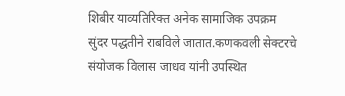शिबीर याव्यतिरिक्त अनेक सामाजिक उपक्रम सुंदर पद्धतीने राबविले जातात.कणकवली सेक्टरचे संयोजक विलास जाधव यांनी उपस्थित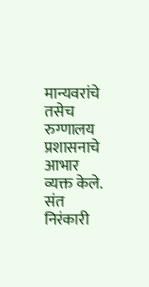मान्यवरांचे तसेच रुग्णालय प्रशासनाचे आभार व्यक्त केले.
संत निरंकारी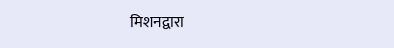मिशनद्वारा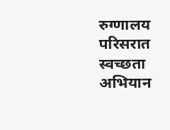रुग्णालय परिसरात स्वच्छता अभियान